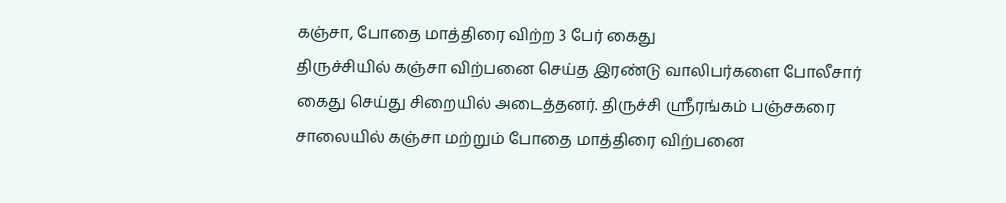கஞ்சா, போதை மாத்திரை விற்ற 3 பேர் கைது
திருச்சியில் கஞ்சா விற்பனை செய்த இரண்டு வாலிபர்களை போலீசார் கைது செய்து சிறையில் அடைத்தனர். திருச்சி ஸ்ரீரங்கம் பஞ்சகரை சாலையில் கஞ்சா மற்றும் போதை மாத்திரை விற்பனை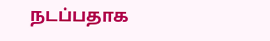நடப்பதாக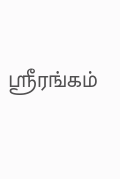ஸ்ரீரங்கம்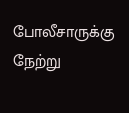போலீசாருக்கு நேற்று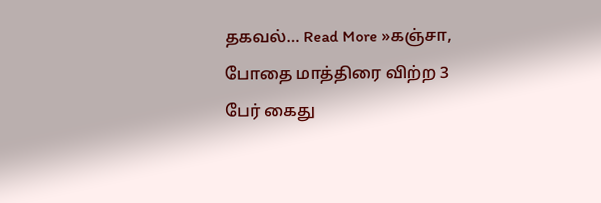தகவல்… Read More »கஞ்சா, போதை மாத்திரை விற்ற 3 பேர் கைது